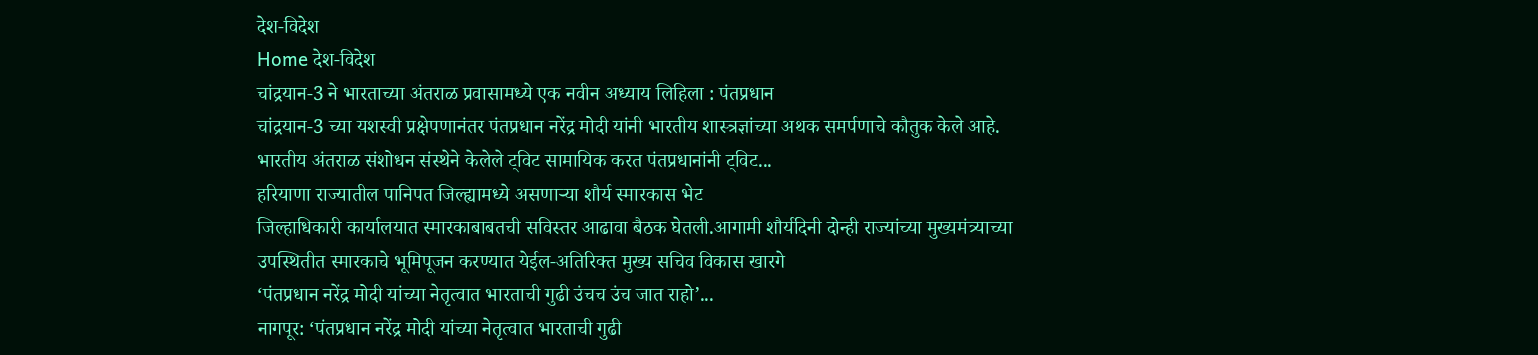देश-विदेश
Home देश-विदेश
चांद्रयान-3 ने भारताच्या अंतराळ प्रवासामध्ये एक नवीन अध्याय लिहिला : पंतप्रधान
चांद्रयान-3 च्या यशस्वी प्रक्षेपणानंतर पंतप्रधान नरेंद्र मोदी यांनी भारतीय शास्त्रज्ञांच्या अथक समर्पणाचे कौतुक केले आहे.
भारतीय अंतराळ संशोधन संस्थेने केलेले ट्विट सामायिक करत पंतप्रधानांनी ट्विट...
हरियाणा राज्यातील पानिपत जिल्ह्यामध्ये असणाऱ्या शौर्य स्मारकास भेट
जिल्हाधिकारी कार्यालयात स्मारकाबाबतची सविस्तर आढावा बैठक घेतली.आगामी शौर्यदिनी दोन्ही राज्यांच्या मुख्यमंत्र्याच्या उपस्थितीत स्मारकाचे भूमिपूजन करण्यात येईल-अतिरिक्त मुख्य सचिव विकास खारगे
‘पंतप्रधान नरेंद्र मोदी यांच्या नेतृत्वात भारताची गुढी उंचच उंच जात राहो’...
नागपूर: ‘पंतप्रधान नरेंद्र मोदी यांच्या नेतृत्वात भारताची गुढी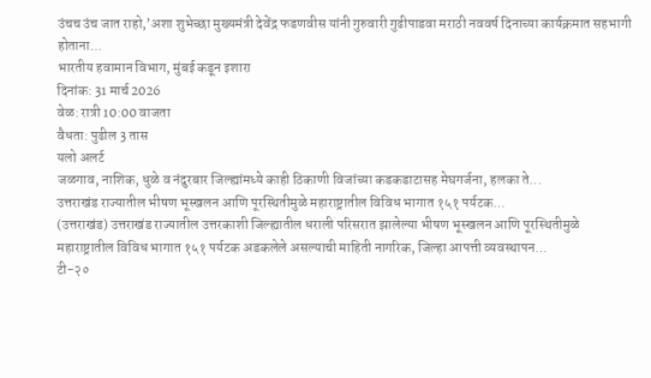उंचच उंच जात राहो,’अशा शुभेच्छा मुख्यमंत्री देवेंद्र फडणवीस यांनी गुरुवारी गुढीपाडवा मराठी नववर्ष दिनाच्या कार्यक्रमात सहभागी होताना...
भारतीय हवामान विभाग, मुंबई कडून इशारा
दिनांक: 31 मार्च 2026
वेळ: रात्री 10:00 वाजता
वैधता: पुढील 3 तास
यलो अलर्ट
जळगाव, नाशिक, धुळे व नंदुरबार जिल्ह्यांमध्ये काही ठिकाणी विजांच्या कडकडाटासह मेघगर्जना, हलका ते...
उत्तराखंड राज्यातील भीषण भूस्खलन आणि पूरस्थितीमुळे महाराष्ट्रातील विविध भागात १५१ पर्यटक...
(उत्तराखंड) उत्तराखंड राज्यातील उत्तरकाशी जिल्ह्यातील धराली परिसरात झालेल्या भीषण भूस्खलन आणि पूरस्थितीमुळे महाराष्ट्रातील विविध भागात १५१ पर्यटक अडकलेले असल्याची माहिती नागरिक, जिल्हा आपत्ती व्यवस्थापन...
टी-२०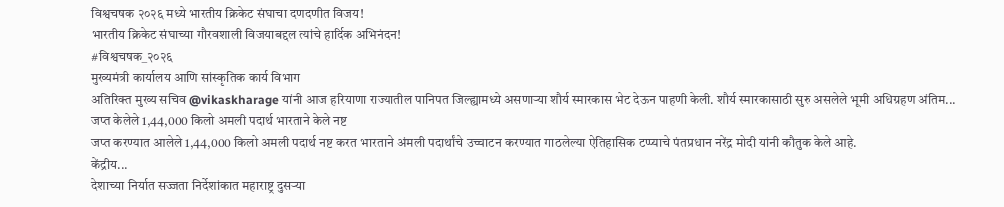विश्वचषक २०२६ मध्ये भारतीय क्रिकेट संघाचा दणदणीत विजय!
भारतीय क्रिकेट संघाच्या गौरवशाली विजयाबद्दल त्यांचे हार्दिक अभिनंदन!
#विश्वचषक_२०२६
मुख्यमंत्री कार्यालय आणि सांस्कृतिक कार्य विभाग
अतिरिक्त मुख्य सचिव @vikaskharage यांनी आज हरियाणा राज्यातील पानिपत जिल्ह्यामध्ये असणाऱ्या शौर्य स्मारकास भेट देऊन पाहणी केली. शौर्य स्मारकासाठी सुरु असलेले भूमी अधिग्रहण अंतिम...
जप्त केलेले 1,44,000 किलो अमली पदार्थ भारताने केले नष्ट
जप्त करण्यात आलेले 1,44,000 किलो अमली पदार्थ नष्ट करत भारताने अंमली पदार्थांचे उच्चाटन करण्यात गाठलेल्या ऐतिहासिक टप्प्याचे पंतप्रधान नरेंद्र मोदी यांनी कौतुक केले आहे.
केंद्रीय...
देशाच्या निर्यात सज्जता निर्देशांकात महाराष्ट्र दुसऱ्या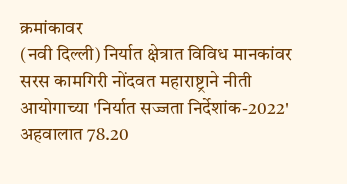क्रमांकावर
(नवी दिल्ली) निर्यात क्षेत्रात विविध मानकांवर सरस कामगिरी नोंदवत महाराष्ट्राने नीती आयोगाच्या 'निर्यात सज्जता निर्देशांक-2022' अहवालात 78.20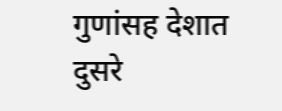गुणांसह देशात दुसरे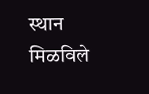स्थान मिळविले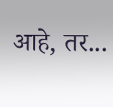आहे, तर...